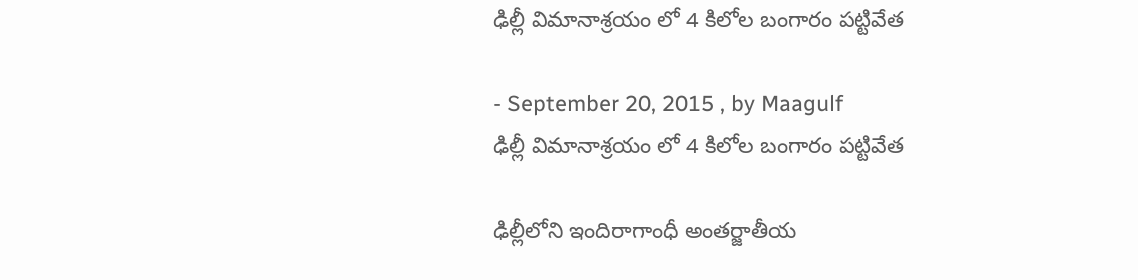ఢిల్లీ విమానాశ్రయం లో 4 కిలోల బంగారం పట్టివేత

- September 20, 2015 , by Maagulf
ఢిల్లీ విమానాశ్రయం లో 4 కిలోల బంగారం పట్టివేత

ఢిల్లీలోని ఇందిరాగాంధీ అంతర్జాతీయ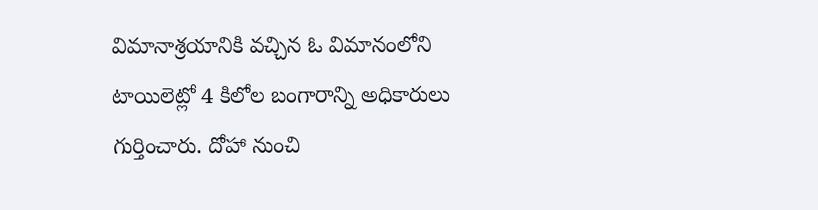విమానాశ్రయానికి వచ్చిన ఓ విమానంలోని టాయిలెట్లో 4 కిలోల బంగారాన్ని అధికారులు గుర్తించారు. దోహా నుంచి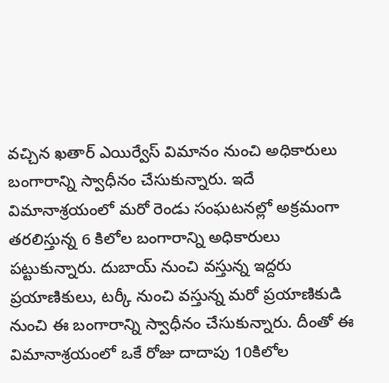వచ్చిన ఖతార్ ఎయిర్వేస్ విమానం నుంచి అధికారులు బంగారాన్ని స్వాధీనం చేసుకున్నారు. ఇదే విమానాశ్రయంలో మరో రెండు సంఘటనల్లో అక్రమంగా తరలిస్తున్న 6 కిలోల బంగారాన్ని అధికారులు పట్టుకున్నారు. దుబాయ్ నుంచి వస్తున్న ఇద్దరు ప్రయాణికులు, టర్కీ నుంచి వస్తున్న మరో ప్రయాణికుడి నుంచి ఈ బంగారాన్ని స్వాధీనం చేసుకున్నారు. దీంతో ఈ విమానాశ్రయంలో ఒకే రోజు దాదాపు 10కిలోల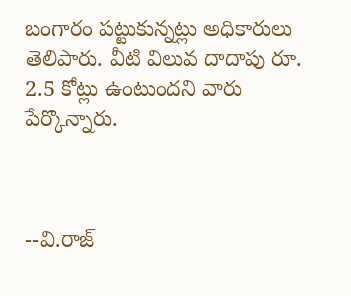బంగారం పట్టుకున్నట్లు అధికారులు తెలిపారు. వీటి విలువ దాదాపు రూ. 2.5 కోట్లు ఉంటుందని వారు పేర్కొన్నారు.



--వి.రాజ్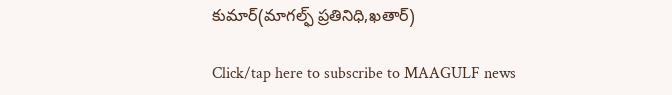కుమార్(మాగల్ఫ్ ప్రతినిధి,ఖతార్)

Click/tap here to subscribe to MAAGULF news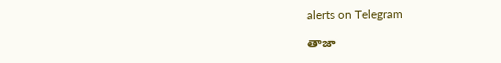alerts on Telegram

తాజా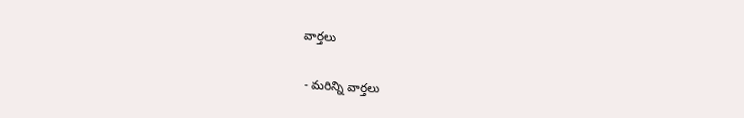వార్తలు

- మరిన్ని వార్తలు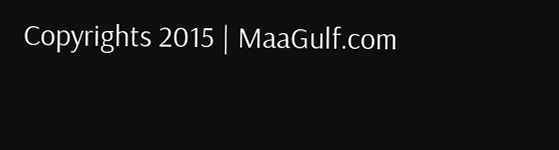Copyrights 2015 | MaaGulf.com